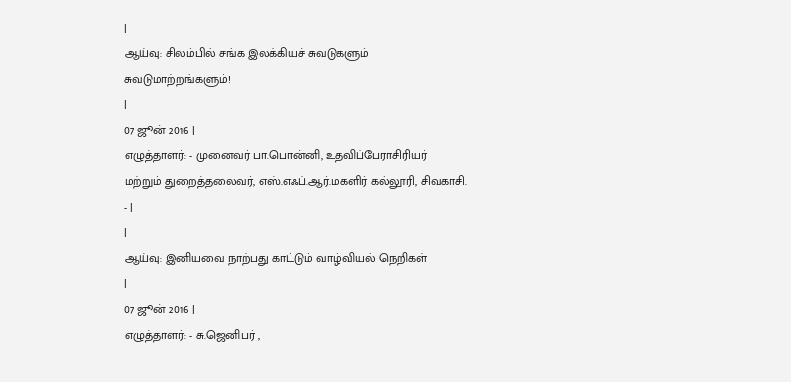|
ஆய்வு: சிலம்பில் சங்க இலக்கியச் சுவடுகளும் சுவடுமாற்றங்களும்!
|
07 ஜூன் 2016 |
எழுத்தாளர்: - முனைவர் பா.பொன்னி, உதவிப்பேராசிரியர் மற்றும் துறைத்தலைவர், எஸ்.எஃப்.ஆர்.மகளிர் கல்லூரி, சிவகாசி. - |
|
ஆய்வு: இனியவை நாற்பது காட்டும் வாழ்வியல் நெறிகள்
|
07 ஜூன் 2016 |
எழுத்தாளர்: - சு.ஜெனிபர் ,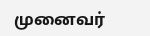முனைவர்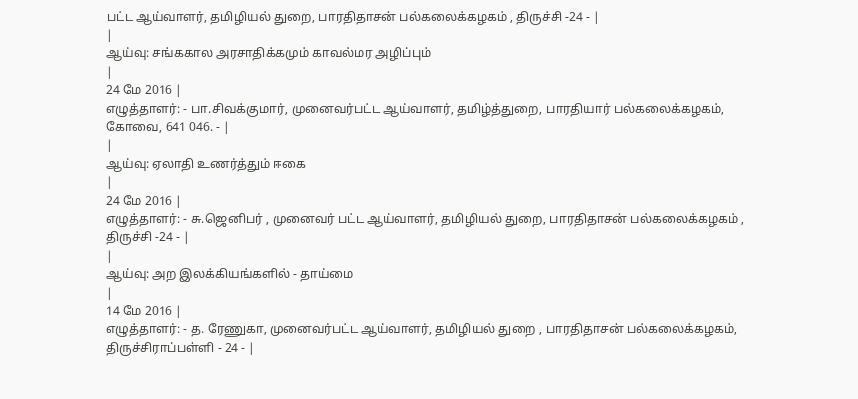பட்ட ஆய்வாளர், தமிழியல் துறை, பாரதிதாசன் பல்கலைக்கழகம் , திருச்சி -24 - |
|
ஆய்வு: சங்ககால அரசாதிக்கமும் காவல்மர அழிப்பும்
|
24 மே 2016 |
எழுத்தாளர்: - பா.சிவக்குமார், முனைவர்பட்ட ஆய்வாளர், தமிழ்த்துறை, பாரதியார் பல்கலைக்கழகம், கோவை, 641 046. - |
|
ஆய்வு: ஏலாதி உணர்த்தும் ஈகை
|
24 மே 2016 |
எழுத்தாளர்: - சு.ஜெனிபர் , முனைவர் பட்ட ஆய்வாளர், தமிழியல் துறை, பாரதிதாசன் பல்கலைக்கழகம் , திருச்சி -24 - |
|
ஆய்வு: அற இலக்கியங்களில் - தாய்மை
|
14 மே 2016 |
எழுத்தாளர்: - த. ரேணுகா, முனைவர்பட்ட ஆய்வாளர், தமிழியல் துறை , பாரதிதாசன் பல்கலைக்கழகம், திருச்சிராப்பள்ளி - 24 - |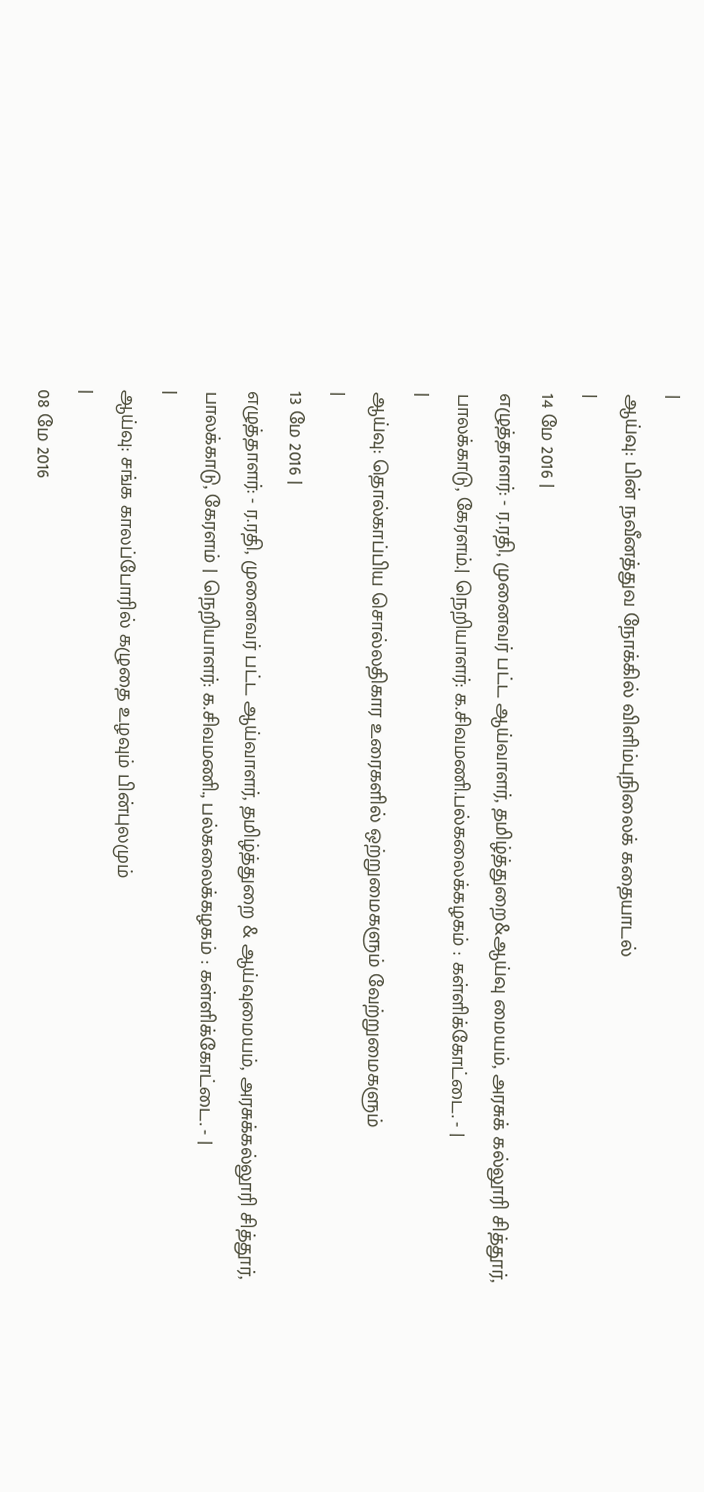|
ஆய்வு: பின் நவீனத்துவ நோக்கில் விளிம்புநிலைக் கதையாடல்
|
14 மே 2016 |
எழுத்தாளர்: - ர.ரதி, முனைவர் பட்ட ஆய்வாளர், தமிழ்த்துறை&ஆய்வு மையம், அரசுக் கல்லூரி சித்தூர், பாலக்காடு, கேரளம்.| நெறியாளர்: க.சிவமணி.பல்கலைக்கழகம் : கள்ளிக்கோட்டை. - |
|
ஆய்வு: தொல்காப்பிய சொல்லதிகார உரைகளில் ஒற்றுமைகளும் வேற்றுமைகளும்
|
13 மே 2016 |
எழுத்தாளர்: - ர.ரதி, முனைவர் பட்ட ஆய்வாளர், தமிழ்த்துறை & ஆய்வுமையம், அரசுக்கல்லூரி சித்தூர், பாலக்காடு, கேரளம் | நெறியாளர்: க.சிவமணி., பல்கலைக்கழகம் : கள்ளிக்கோட்டை. - |
|
ஆய்வு: சங்க காலப்போரில் கழுதை உழவும் பின்புலமும்
|
08 மே 2016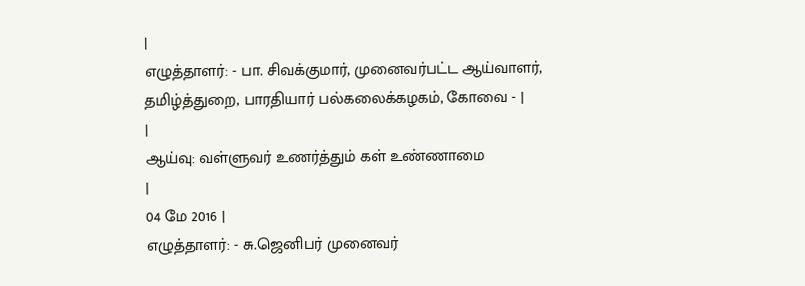|
எழுத்தாளர்: - பா. சிவக்குமார், முனைவர்பட்ட ஆய்வாளர், தமிழ்த்துறை, பாரதியார் பல்கலைக்கழகம், கோவை - |
|
ஆய்வு: வள்ளுவர் உணர்த்தும் கள் உண்ணாமை
|
04 மே 2016 |
எழுத்தாளர்: - சு.ஜெனிபர் முனைவர்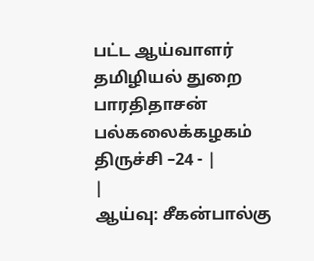பட்ட ஆய்வாளர் தமிழியல் துறை பாரதிதாசன் பல்கலைக்கழகம் திருச்சி –24 - |
|
ஆய்வு: சீகன்பால்கு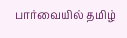பார்வையில் தமிழ்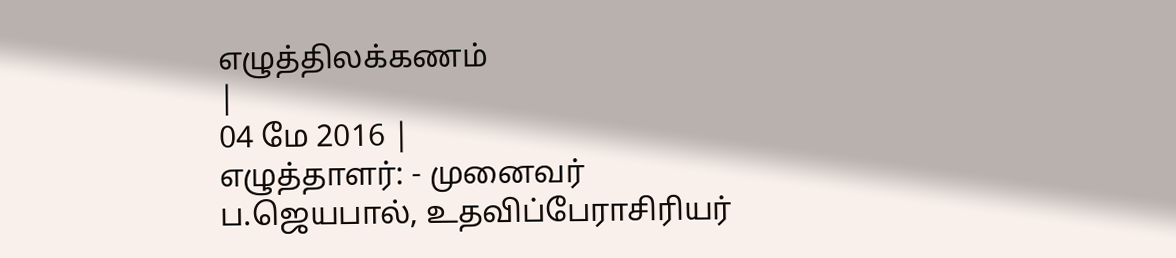எழுத்திலக்கணம்
|
04 மே 2016 |
எழுத்தாளர்: - முனைவர் ப.ஜெயபால், உதவிப்பேராசிரியர்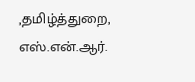,தமிழ்த்துறை, எஸ்.என்.ஆர்.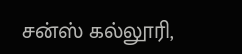சன்ஸ் கல்லூரி,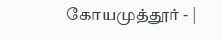கோயமுத்தூர் - |